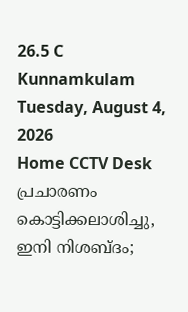26.5 C
Kunnamkulam
Tuesday, August 4, 2026
Home CCTV Desk പ്രചാരണം കൊട്ടിക്കലാശിച്ചു, ഇനി നിശബ്ദം;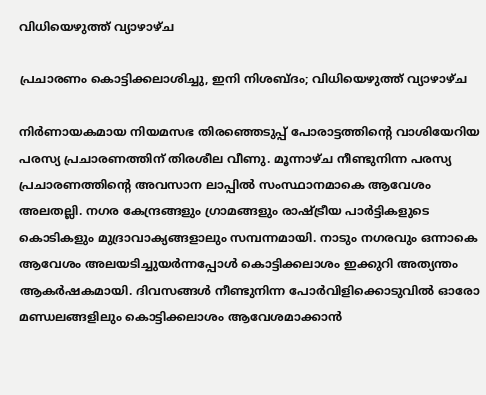വിധിയെഴുത്ത് വ്യാഴാഴ്ച

പ്രചാരണം കൊട്ടിക്കലാശിച്ചു, ഇനി നിശബ്ദം; വിധിയെഴുത്ത് വ്യാഴാഴ്ച

നിർണായകമായ നിയമസഭ തിരഞ്ഞെടുപ്പ് പോരാട്ടത്തിൻ്റെ വാശിയേറിയ പരസ്യ പ്രചാരണത്തിന് തിരശീല വീണു. മൂന്നാഴ്ച നീണ്ടുനിന്ന പരസ്യ പ്രചാരണത്തിൻ്റെ അവസാന ലാപ്പിൽ സംസ്ഥാനമാകെ ആവേശം അലതല്ലി. നഗര കേന്ദ്രങ്ങളും ഗ്രാമങ്ങളും രാഷ്ട്രീയ പാർട്ടികളുടെ കൊടികളും മുദ്രാവാക്യങ്ങളാലും സമ്പന്നമായി. നാടും നഗരവും ഒന്നാകെ ആവേശം അലയടിച്ചുയർന്നപ്പോൾ കൊട്ടിക്കലാശം ഇക്കുറി അത്യന്തം ആകർഷകമായി. ദിവസങ്ങൾ നീണ്ടുനിന്ന പോർവിളിക്കൊടുവിൽ ഓരോ മണ്ഡലങ്ങളിലും കൊട്ടിക്കലാശം ആവേശമാക്കാൻ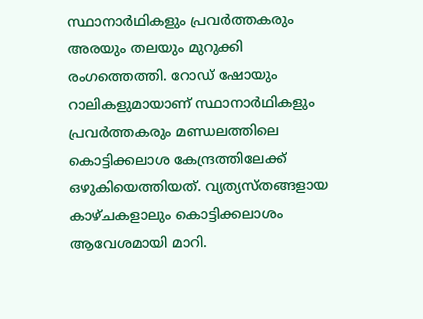സ്ഥാനാർഥികളും പ്രവർത്തകരും അരയും തലയും മുറുക്കി രംഗത്തെത്തി. റോഡ് ഷോയും റാലികളുമായാണ് സ്ഥാനാ‍ർഥികളും പ്രവർത്തകരും മണ്ഡലത്തിലെ കൊട്ടിക്കലാശ കേന്ദ്രത്തിലേക്ക് ഒഴുകിയെത്തിയത്. വ്യത്യസ്തങ്ങളായ കാഴ്ചകളാലും കൊട്ടിക്കലാശം ആവേശമായി മാറി.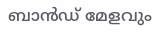ബാന്‍ഡ് മേളവും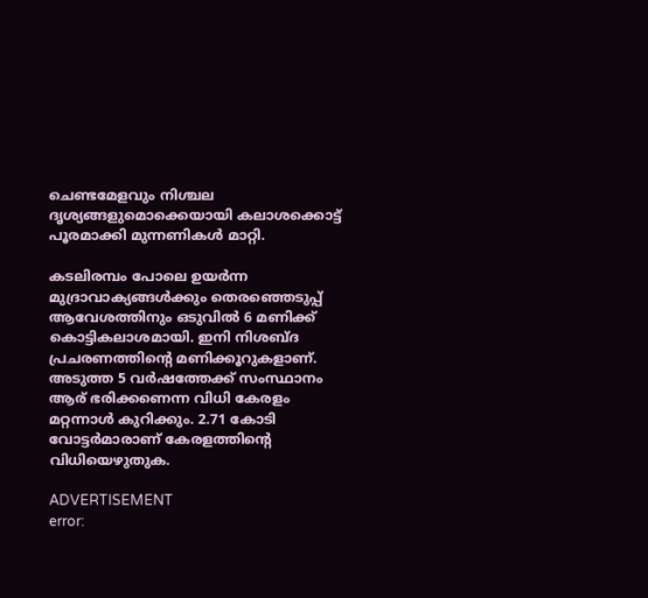ചെണ്ടമേളവും നിശ്ചല ദൃശ്യങ്ങളുമൊക്കെയായി കലാശക്കൊട്ട് പൂരമാക്കി മുന്നണികൾ മാറ്റി.

കടലിരമ്പം പോലെ ഉയർന്ന മുദ്രാവാക്യങ്ങൾക്കും തെരഞ്ഞെടുപ്പ് ആവേശത്തിനും ഒടുവിൽ 6 മണിക്ക് കൊട്ടികലാശമായി. ഇനി നിശബ്ദ പ്രചരണത്തിന്‍റെ മണിക്കൂറുകളാണ്. അടുത്ത 5 വർഷത്തേക്ക് സംസ്ഥാനം ആര് ഭരിക്കണെന്ന വിധി കേരളം മറ്റന്നാൾ കുറിക്കും. 2.71 കോടി വോട്ടര്‍മാരാണ് കേരളത്തിന്‍റെ വിധിയെഴുതുക.

ADVERTISEMENT
error: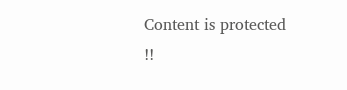Content is protected !!